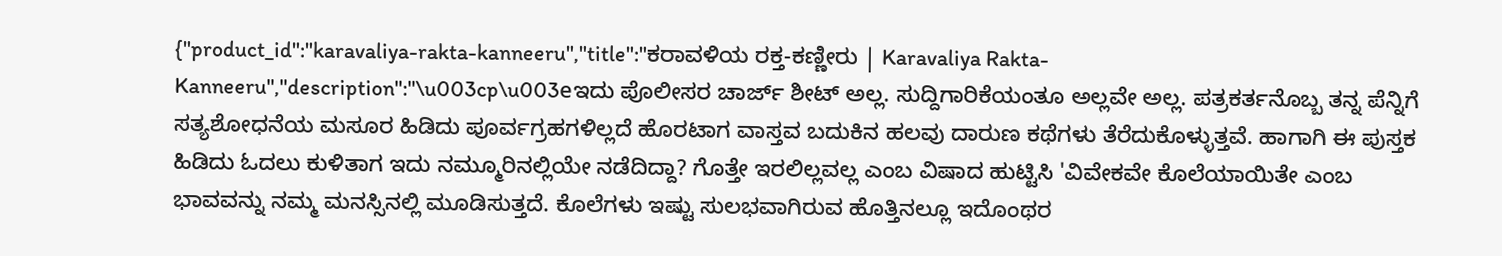{"product_id":"karavaliya-rakta-kanneeru","title":"ಕರಾವಳಿಯ ರಕ್ತ-ಕಣ್ಣೀರು | Karavaliya Rakta-Kanneeru","description":"\u003cp\u003eಇದು ಪೊಲೀಸರ ಚಾರ್ಜ್ ಶೀಟ್ ಅಲ್ಲ. ಸುದ್ದಿಗಾರಿಕೆಯಂತೂ ಅಲ್ಲವೇ ಅಲ್ಲ. ಪತ್ರಕರ್ತನೊಬ್ಬ ತನ್ನ ಪೆನ್ನಿಗೆ ಸತ್ಯಶೋಧನೆಯ ಮಸೂರ ಹಿಡಿದು ಪೂರ್ವಗ್ರಹಗಳಿಲ್ಲದೆ ಹೊರಟಾಗ ವಾಸ್ತವ ಬದುಕಿನ ಹಲವು ದಾರುಣ ಕಥೆಗಳು ತೆರೆದುಕೊಳ್ಳುತ್ತವೆ. ಹಾಗಾಗಿ ಈ ಪುಸ್ತಕ ಹಿಡಿದು ಓದಲು ಕುಳಿತಾಗ ಇದು ನಮ್ಮೂರಿನಲ್ಲಿಯೇ ನಡೆದಿದ್ದಾ? ಗೊತ್ತೇ ಇರಲಿಲ್ಲವಲ್ಲ ಎಂಬ ವಿಷಾದ ಹುಟ್ಟಿಸಿ 'ವಿವೇಕವೇ ಕೊಲೆಯಾಯಿತೇ ಎಂಬ ಭಾವವನ್ನು ನಮ್ಮ ಮನಸ್ಸಿನಲ್ಲಿ ಮೂಡಿಸುತ್ತದೆ. ಕೊಲೆಗಳು ಇಷ್ಟು ಸುಲಭವಾಗಿರುವ ಹೊತ್ತಿನಲ್ಲೂ ಇದೊಂಥರ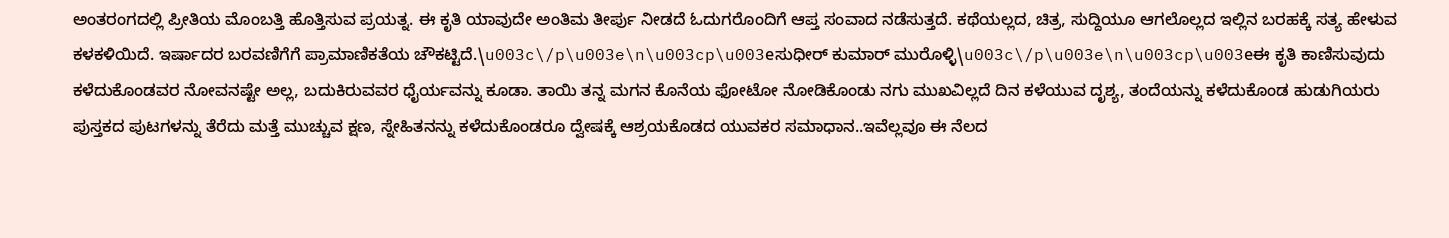ಅಂತರಂಗದಲ್ಲಿ ಪ್ರೀತಿಯ ಮೊಂಬತ್ತಿ ಹೊತ್ತಿಸುವ ಪ್ರಯತ್ನ. ಈ ಕೃತಿ ಯಾವುದೇ ಅಂತಿಮ ತೀರ್ಪು ನೀಡದೆ ಓದುಗರೊಂದಿಗೆ ಆಪ್ತ ಸಂವಾದ ನಡೆಸುತ್ತದೆ. ಕಥೆಯಲ್ಲದ, ಚಿತ್ರ, ಸುದ್ದಿಯೂ ಆಗಲೊಲ್ಲದ ಇಲ್ಲಿನ ಬರಹಕ್ಕೆ ಸತ್ಯ ಹೇಳುವ ಕಳಕಳಿಯಿದೆ. ಇರ್ಷಾದರ ಬರವಣಿಗೆಗೆ ಪ್ರಾಮಾಣಿಕತೆಯ ಚೌಕಟ್ಟಿದೆ.\u003c\/p\u003e\n\u003cp\u003eಸುಧೀರ್ ಕುಮಾರ್ ಮುರೊಳ್ಳಿ\u003c\/p\u003e\n\u003cp\u003eಈ ಕೃತಿ ಕಾಣಿಸುವುದು ಕಳೆದುಕೊಂಡವರ ನೋವನಷ್ಟೇ ಅಲ್ಲ, ಬದುಕಿರುವವರ ಧೈರ್ಯವನ್ನು ಕೂಡಾ. ತಾಯಿ ತನ್ನ ಮಗನ ಕೊನೆಯ ಫೋಟೋ ನೋಡಿಕೊಂಡು ನಗು ಮುಖವಿಲ್ಲದೆ ದಿನ ಕಳೆಯುವ ದೃಶ್ಯ, ತಂದೆಯನ್ನು ಕಳೆದುಕೊಂಡ ಹುಡುಗಿಯರು ಪುಸ್ತಕದ ಪುಟಗಳನ್ನು ತೆರೆದು ಮತ್ತೆ ಮುಚ್ಚುವ ಕ್ಷಣ, ಸ್ನೇಹಿತನನ್ನು ಕಳೆದುಕೊಂಡರೂ ದ್ವೇಷಕ್ಕೆ ಆಶ್ರಯಕೊಡದ ಯುವಕರ ಸಮಾಧಾನ..ಇವೆಲ್ಲವೂ ಈ ನೆಲದ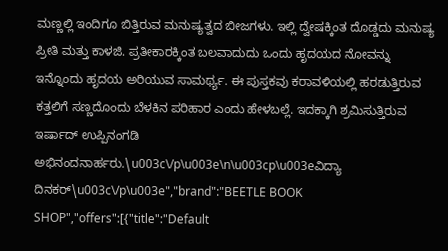ಮಣ್ಣಲ್ಲಿ ಇಂದಿಗೂ ಬಿತ್ತಿರುವ ಮನುಷ್ಯತ್ವದ ಬೀಜಗಳು. ಇಲ್ಲಿ ದ್ವೇಷಕ್ಕಿಂತ ದೊಡ್ಡದು ಮನುಷ್ಯ ಪ್ರೀತಿ ಮತ್ತು ಕಾಳಜಿ. ಪ್ರತೀಕಾರಕ್ಕಿಂತ ಬಲವಾದುದು ಒಂದು ಹೃದಯದ ನೋವನ್ನು ಇನ್ನೊಂದು ಹೃದಯ ಅರಿಯುವ ಸಾಮರ್ಥ್ಯ. ಈ ಪುಸ್ತಕವು ಕರಾವಳಿಯಲ್ಲಿ ಹರಡುತ್ತಿರುವ ಕತ್ತಲಿಗೆ ಸಣ್ಣದೊಂದು ಬೆಳಕಿನ ಪರಿಹಾರ ಎಂದು ಹೇಳಬಲ್ಲೆ. ಇದಕ್ಕಾಗಿ ಶ್ರಮಿಸುತ್ತಿರುವ ಇರ್ಷಾದ್ ಉಪ್ಪಿನಂಗಡಿ ಅಭಿನಂದನಾರ್ಹರು.\u003c\/p\u003e\n\u003cp\u003eವಿದ್ಯಾ ದಿನಕರ್\u003c\/p\u003e","brand":"BEETLE BOOK SHOP","offers":[{"title":"Default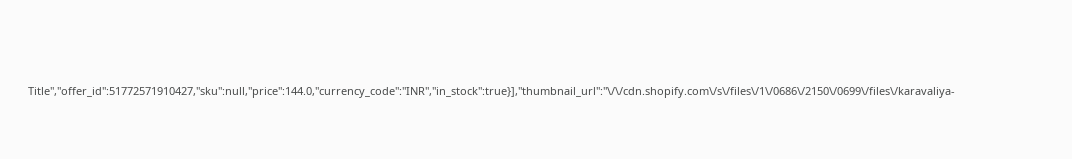Title","offer_id":51772571910427,"sku":null,"price":144.0,"currency_code":"INR","in_stock":true}],"thumbnail_url":"\/\/cdn.shopify.com\/s\/files\/1\/0686\/2150\/0699\/files\/karavaliya-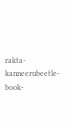rakta-kanneerubeetle-book-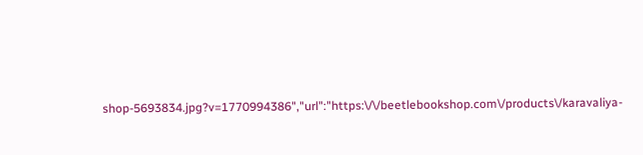shop-5693834.jpg?v=1770994386","url":"https:\/\/beetlebookshop.com\/products\/karavaliya-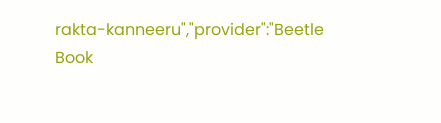rakta-kanneeru","provider":"Beetle Book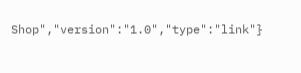Shop","version":"1.0","type":"link"}